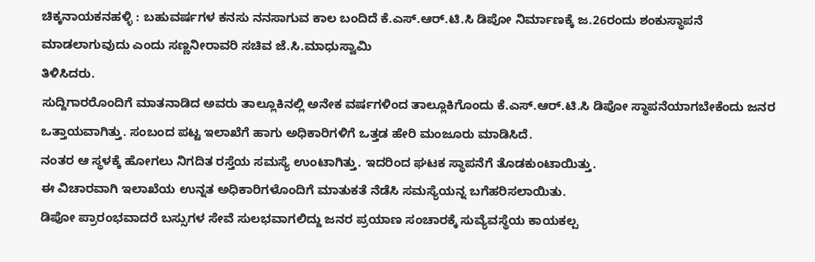ಚಿಕ್ಕನಾಯಕನಹಳ್ಳಿ : ಬಹುವರ್ಷಗಳ ಕನಸು ನನಸಾಗುವ ಕಾಲ ಬಂದಿದೆ ಕೆ.ಎಸ್.ಆರ್.ಟಿ.ಸಿ ಡಿಪೋ ನಿರ್ಮಾಣಕ್ಕೆ ಜ.26ರಂದು ಶಂಕುಸ್ಥಾಪನೆ ಮಾಡಲಾಗುವುದು ಎಂದು ಸಣ್ಣನೀರಾವರಿ ಸಚಿವ ಜೆ.ಸಿ.ಮಾಧುಸ್ವಾಮಿ
ತಿಳಿಸಿದರು.
ಸುದ್ದಿಗಾರರೊಂದಿಗೆ ಮಾತನಾಡಿದ ಅವರು ತಾಲ್ಲೂಕಿನಲ್ಲಿ ಅನೇಕ ವರ್ಷಗಳಿಂದ ತಾಲ್ಲೂಕಿಗೊಂದು ಕೆ.ಎಸ್.ಆರ್.ಟಿ.ಸಿ ಡಿಪೋ ಸ್ಧಾಪನೆಯಾಗಬೇಕೆಂದು ಜನರ ಒತ್ತಾಯವಾಗಿತ್ತು. ಸಂಬಂದ ಪಟ್ಟ ಇಲಾಖೆಗೆ ಹಾಗು ಅಧಿಕಾರಿಗಳಿಗೆ ಒತ್ತಡ ಹೇರಿ ಮಂಜೂರು ಮಾಡಿಸಿದೆ.
ನಂತರ ಆ ಸ್ಥಳಕ್ಕೆ ಹೋಗಲು ನಿಗದಿತ ರಸ್ತೆಯ ಸಮಸ್ಯೆ ಉಂಟಾಗಿತ್ತು. ಇದರಿಂದ ಘಟಕ ಸ್ಥಾಪನೆಗೆ ತೊಡಕುಂಟಾಯಿತ್ತು.
ಈ ವಿಚಾರವಾಗಿ ಇಲಾಖೆಯ ಉನ್ನತ ಅಧಿಕಾರಿಗಳೊಂದಿಗೆ ಮಾತುಕತೆ ನೆಡೆಸಿ ಸಮಸ್ಯೆಯನ್ನ ಬಗೆಹರಿಸಲಾಯಿತು.
ಡಿಪೋ ಪ್ರಾರಂಭವಾದರೆ ಬಸ್ಸುಗಳ ಸೇವೆ ಸುಲಭವಾಗಲಿದ್ದು ಜನರ ಪ್ರಯಾಣ ಸಂಚಾರಕ್ಕೆ ಸುವ್ಯೆವಸ್ಥೆಯ ಕಾಯಕಲ್ಪ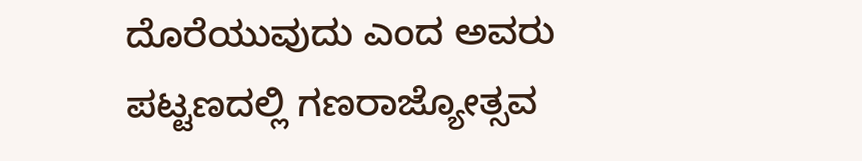ದೊರೆಯುವುದು ಎಂದ ಅವರು
ಪಟ್ಟಣದಲ್ಲಿ ಗಣರಾಜ್ಯೋತ್ಸವ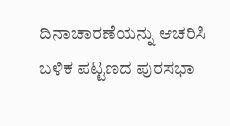ದಿನಾಚಾರಣೆಯನ್ನು ಆಚರಿಸಿ ಬಳಿಕ ಪಟ್ಟಣದ ಪುರಸಭಾ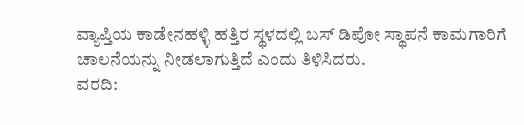ವ್ಯಾಪ್ತಿಯ ಕಾಡೇನಹಳ್ಳಿ ಹತ್ತಿರ ಸ್ಥಳದಲ್ಲಿ ಬಸ್ ಡಿಪೋ ಸ್ಥಾಪನೆ ಕಾಮಗಾರಿಗೆ ಚಾಲನೆಯನ್ನು ನೀಡಲಾಗುತ್ತಿದೆ ಎಂದು ತಿಳಿಸಿದರು.
ವರದಿ: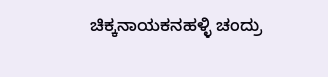ಚಿಕ್ಕನಾಯಕನಹಳ್ಳಿ ಚಂದ್ರು